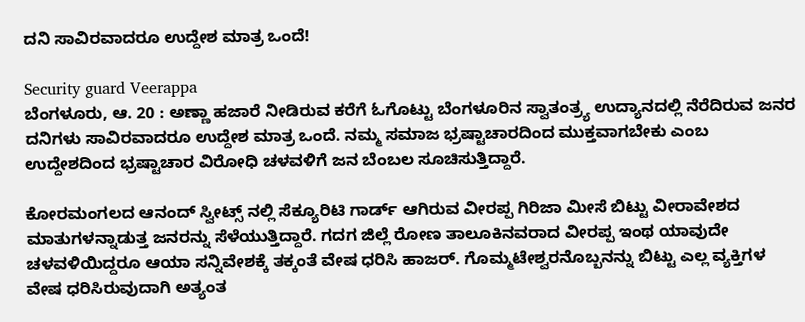ದನಿ ಸಾವಿರವಾದರೂ ಉದ್ದೇಶ ಮಾತ್ರ ಒಂದೆ!

Security guard Veerappa
ಬೆಂಗಳೂರು, ಆ. 20 : ಅಣ್ಣಾ ಹಜಾರೆ ನೀಡಿರುವ ಕರೆಗೆ ಓಗೊಟ್ಟು ಬೆಂಗಳೂರಿನ ಸ್ವಾತಂತ್ರ್ಯ ಉದ್ಯಾನದಲ್ಲಿ ನೆರೆದಿರುವ ಜನರ ದನಿಗಳು ಸಾವಿರವಾದರೂ ಉದ್ದೇಶ ಮಾತ್ರ ಒಂದೆ. ನಮ್ಮ ಸಮಾಜ ಭ್ರಷ್ಟಾಚಾರದಿಂದ ಮುಕ್ತವಾಗಬೇಕು ಎಂಬ ಉದ್ದೇಶದಿಂದ ಭ್ರಷ್ಟಾಚಾರ ವಿರೋಧಿ ಚಳವಳಿಗೆ ಜನ ಬೆಂಬಲ ಸೂಚಿಸುತ್ತಿದ್ದಾರೆ.

ಕೋರಮಂಗಲದ ಆನಂದ್ ಸ್ವೀಟ್ಸ್ ನಲ್ಲಿ ಸೆಕ್ಯೂರಿಟಿ ಗಾರ್ಡ್ ಆಗಿರುವ ವೀರಪ್ಪ ಗಿರಿಜಾ ಮೀಸೆ ಬಿಟ್ಟು ವೀರಾವೇಶದ ಮಾತುಗಳನ್ನಾಡುತ್ತ ಜನರನ್ನು ಸೆಳೆಯುತ್ತಿದ್ದಾರೆ. ಗದಗ ಜಿಲ್ಲೆ ರೋಣ ತಾಲೂಕಿನವರಾದ ವೀರಪ್ಪ ಇಂಥ ಯಾವುದೇ ಚಳವಳಿಯಿದ್ದರೂ ಆಯಾ ಸನ್ನಿವೇಶಕ್ಕೆ ತಕ್ಕಂತೆ ವೇಷ ಧರಿಸಿ ಹಾಜರ್. ಗೊಮ್ಮಟೇಶ್ವರನೊಬ್ಬನನ್ನು ಬಿಟ್ಟು ಎಲ್ಲ ವ್ಯಕ್ತಿಗಳ ವೇಷ ಧರಿಸಿರುವುದಾಗಿ ಅತ್ಯಂತ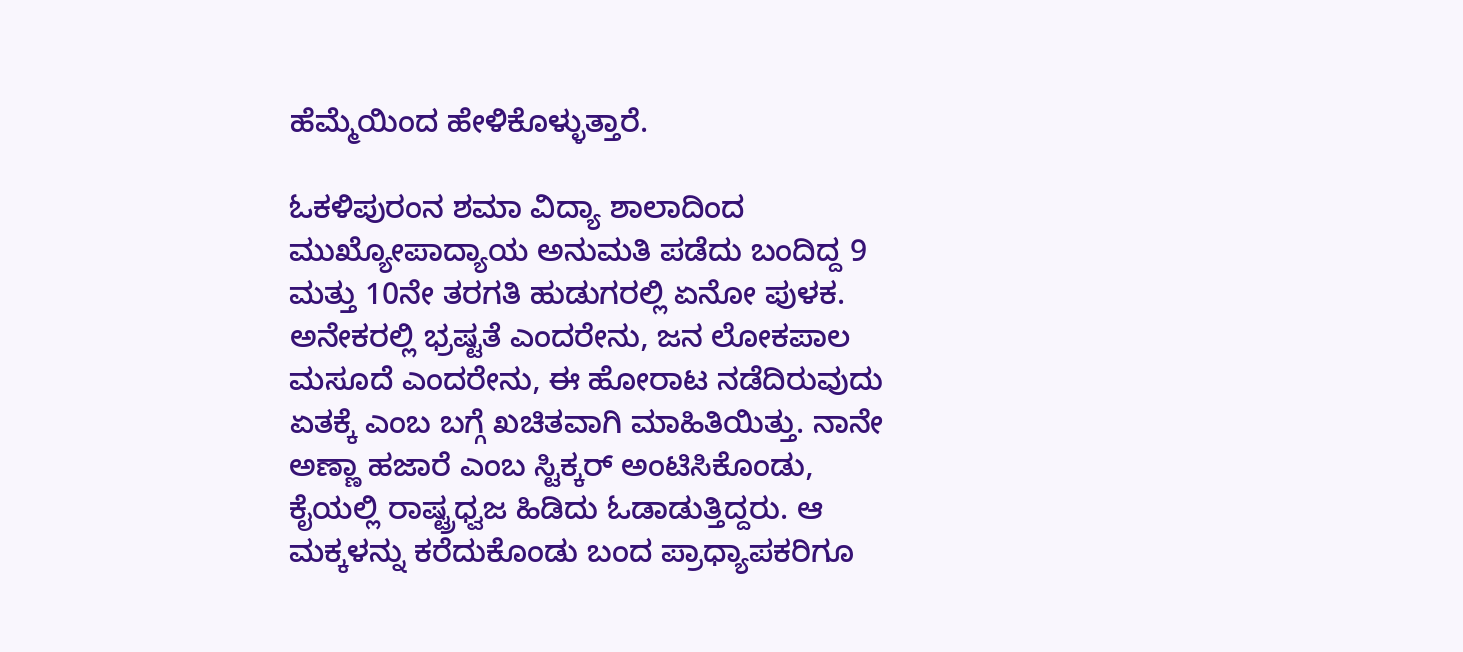ಹೆಮ್ಮೆಯಿಂದ ಹೇಳಿಕೊಳ್ಳುತ್ತಾರೆ.

ಓಕಳಿಪುರಂನ ಶಮಾ ವಿದ್ಯಾ ಶಾಲಾದಿಂದ ಮುಖ್ಯೋಪಾದ್ಯಾಯ ಅನುಮತಿ ಪಡೆದು ಬಂದಿದ್ದ 9 ಮತ್ತು 10ನೇ ತರಗತಿ ಹುಡುಗರಲ್ಲಿ ಏನೋ ಪುಳಕ. ಅನೇಕರಲ್ಲಿ ಭ್ರಷ್ಟತೆ ಎಂದರೇನು, ಜನ ಲೋಕಪಾಲ ಮಸೂದೆ ಎಂದರೇನು, ಈ ಹೋರಾಟ ನಡೆದಿರುವುದು ಏತಕ್ಕೆ ಎಂಬ ಬಗ್ಗೆ ಖಚಿತವಾಗಿ ಮಾಹಿತಿಯಿತ್ತು. ನಾನೇ ಅಣ್ಣಾ ಹಜಾರೆ ಎಂಬ ಸ್ಟಿಕ್ಕರ್ ಅಂಟಿಸಿಕೊಂಡು, ಕೈಯಲ್ಲಿ ರಾಷ್ಟ್ರಧ್ವಜ ಹಿಡಿದು ಓಡಾಡುತ್ತಿದ್ದರು. ಆ ಮಕ್ಕಳನ್ನು ಕರೆದುಕೊಂಡು ಬಂದ ಪ್ರಾಧ್ಯಾಪಕರಿಗೂ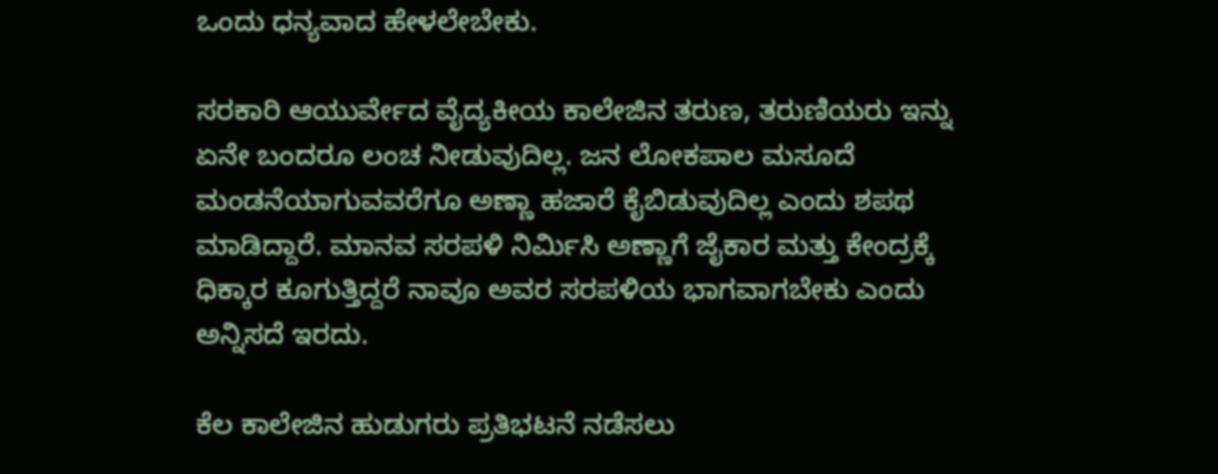ಒಂದು ಧನ್ಯವಾದ ಹೇಳಲೇಬೇಕು.

ಸರಕಾರಿ ಆಯುರ್ವೇದ ವೈದ್ಯಕೀಯ ಕಾಲೇಜಿನ ತರುಣ, ತರುಣಿಯರು ಇನ್ನು ಏನೇ ಬಂದರೂ ಲಂಚ ನೀಡುವುದಿಲ್ಲ. ಜನ ಲೋಕಪಾಲ ಮಸೂದೆ ಮಂಡನೆಯಾಗುವವರೆಗೂ ಅಣ್ಣಾ ಹಜಾರೆ ಕೈಬಿಡುವುದಿಲ್ಲ ಎಂದು ಶಪಥ ಮಾಡಿದ್ದಾರೆ. ಮಾನವ ಸರಪಳಿ ನಿರ್ಮಿಸಿ ಅಣ್ಣಾಗೆ ಜೈಕಾರ ಮತ್ತು ಕೇಂದ್ರಕ್ಕೆ ಧಿಕ್ಕಾರ ಕೂಗುತ್ತಿದ್ದರೆ ನಾವೂ ಅವರ ಸರಪಳಿಯ ಭಾಗವಾಗಬೇಕು ಎಂದು ಅನ್ನಿಸದೆ ಇರದು.

ಕೆಲ ಕಾಲೇಜಿನ ಹುಡುಗರು ಪ್ರತಿಭಟನೆ ನಡೆಸಲು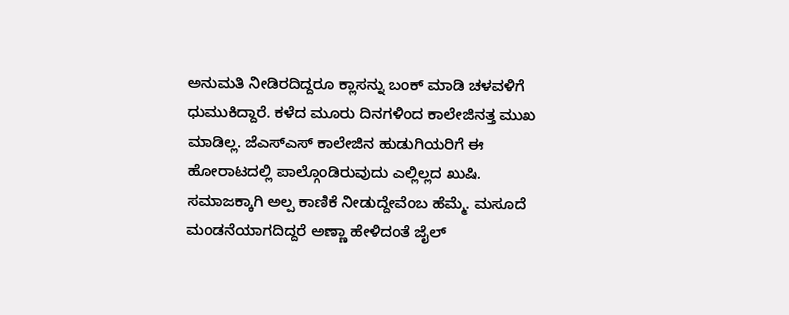ಅನುಮತಿ ನೀಡಿರದಿದ್ದರೂ ಕ್ಲಾಸನ್ನು ಬಂಕ್ ಮಾಡಿ ಚಳವಳಿಗೆ ಧುಮುಕಿದ್ದಾರೆ. ಕಳೆದ ಮೂರು ದಿನಗಳಿಂದ ಕಾಲೇಜಿನತ್ತ ಮುಖ ಮಾಡಿಲ್ಲ. ಜೆಎಸ್ಎಸ್ ಕಾಲೇಜಿನ ಹುಡುಗಿಯರಿಗೆ ಈ ಹೋರಾಟದಲ್ಲಿ ಪಾಲ್ಗೊಂಡಿರುವುದು ಎಲ್ಲಿಲ್ಲದ ಖುಷಿ. ಸಮಾಜಕ್ಕಾಗಿ ಅಲ್ಪ ಕಾಣಿಕೆ ನೀಡುದ್ದೇವೆಂಬ ಹೆಮ್ಮೆ. ಮಸೂದೆ ಮಂಡನೆಯಾಗದಿದ್ದರೆ ಅಣ್ಣಾ ಹೇಳಿದಂತೆ ಜೈಲ್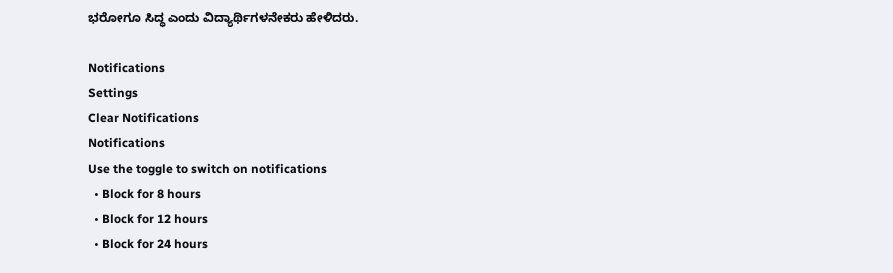ಭರೋಗೂ ಸಿದ್ಧ ಎಂದು ವಿದ್ಯಾರ್ಥಿಗಳನೇಕರು ಹೇಳಿದರು.

Notifications
Settings
Clear Notifications
Notifications
Use the toggle to switch on notifications
  • Block for 8 hours
  • Block for 12 hours
  • Block for 24 hours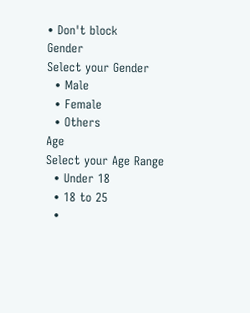• Don't block
Gender
Select your Gender
  • Male
  • Female
  • Others
Age
Select your Age Range
  • Under 18
  • 18 to 25
  •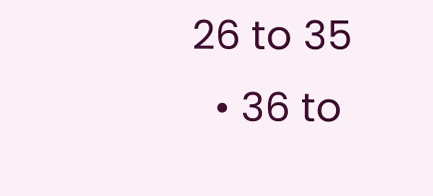26 to 35
  • 36 to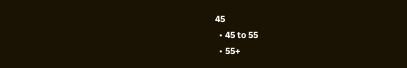45
  • 45 to 55
  • 55+